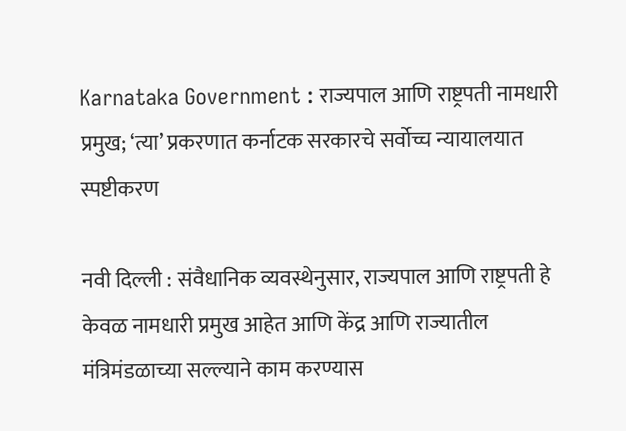Karnataka Government : राज्यपाल आणि राष्ट्रपती नामधारी प्रमुख; ‘त्या’ प्रकरणात कर्नाटक सरकारचे सर्वोच्च न्यायालयात स्पष्टीकरण

नवी दिल्ली : संवैधानिक व्यवस्थेनुसार, राज्यपाल आणि राष्ट्रपती हे केवळ नामधारी प्रमुख आहेत आणि केंद्र आणि राज्यातील मंत्रिमंडळाच्या सल्ल्याने काम करण्यास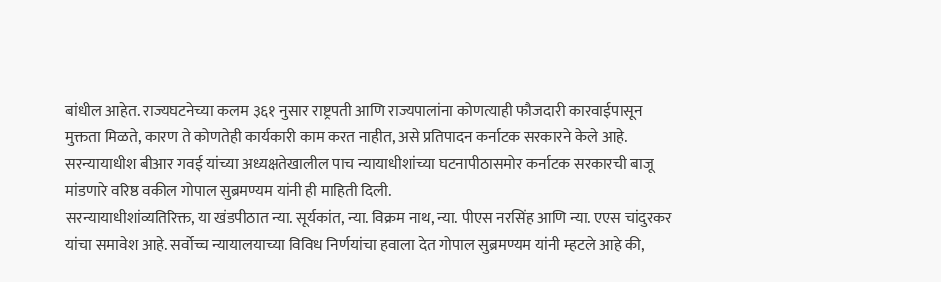बांधील आहेत. राज्यघटनेच्या कलम ३६१ नुसार राष्ट्रपती आणि राज्यपालांना कोणत्याही फौजदारी कारवाईपासून मुक्तता मिळते, कारण ते कोणतेही कार्यकारी काम करत नाहीत, असे प्रतिपादन कर्नाटक सरकारने केले आहे. सरन्यायाधीश बीआर गवई यांच्या अध्यक्षतेखालील पाच न्यायाधीशांच्या घटनापीठासमोर कर्नाटक सरकारची बाजू मांडणारे वरिष्ठ वकील गोपाल सुब्रमण्यम यांनी ही माहिती दिली.
सरन्यायाधीशांव्यतिरिक्त, या खंडपीठात न्या. सूर्यकांत, न्या. विक्रम नाथ, न्या. पीएस नरसिंह आणि न्या. एएस चांदुरकर यांचा समावेश आहे. सर्वोच्च न्यायालयाच्या विविध निर्णयांचा हवाला देत गोपाल सुब्रमण्यम यांनी म्हटले आहे की,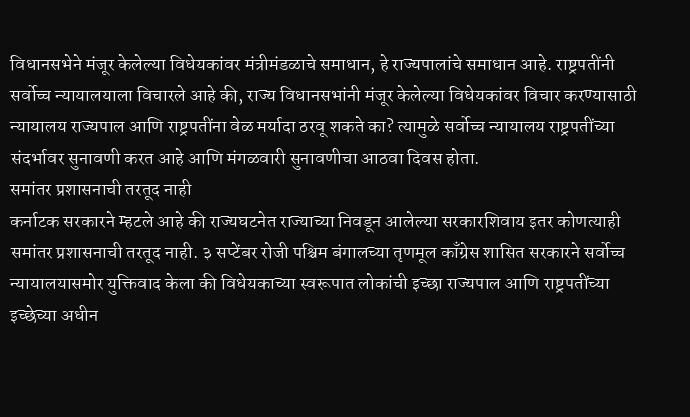विधानसभेने मंजूर केलेल्या विधेयकांवर मंत्रीमंडळाचे समाधान, हे राज्यपालांचे समाधान आहे. राष्ट्रपतींनी सर्वोच्च न्यायालयाला विचारले आहे की, राज्य विधानसभांनी मंजूर केलेल्या विधेयकांवर विचार करण्यासाठी न्यायालय राज्यपाल आणि राष्ट्रपतींना वेळ मर्यादा ठरवू शकते का? त्यामुळे सर्वोच्च न्यायालय राष्ट्रपतींच्या संदर्भावर सुनावणी करत आहे आणि मंगळवारी सुनावणीचा आठवा दिवस होता.
समांतर प्रशासनाची तरतूद नाही
कर्नाटक सरकारने म्हटले आहे की राज्यघटनेत राज्याच्या निवडून आलेल्या सरकारशिवाय इतर कोणत्याही समांतर प्रशासनाची तरतूद नाही. ३ सप्टेंबर रोजी पश्चिम बंगालच्या तृणमूल काँग्रेस शासित सरकारने सर्वोच्च न्यायालयासमोर युक्तिवाद केला की विधेयकाच्या स्वरूपात लोकांची इच्छा राज्यपाल आणि राष्ट्रपतींच्या इच्छेच्या अधीन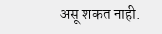असू शकत नाही.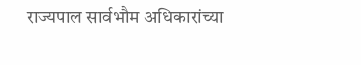राज्यपाल सार्वभौम अधिकारांच्या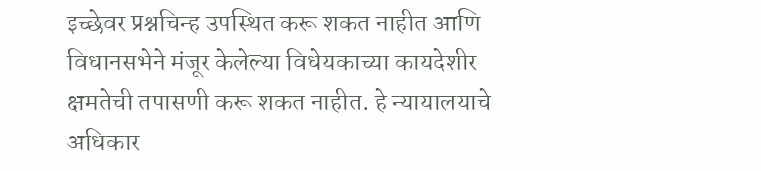इच्छेवर प्रश्नचिन्ह उपस्थित करू शकत नाहीत आणि विधानसभेने मंजूर केलेल्या विधेयकाच्या कायदेशीर क्षमतेची तपासणी करू शकत नाहीत. हे न्यायालयाचे अधिकार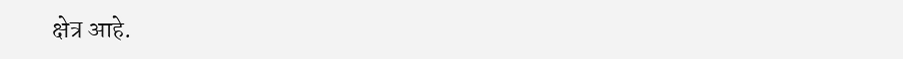क्षेत्र आहे.